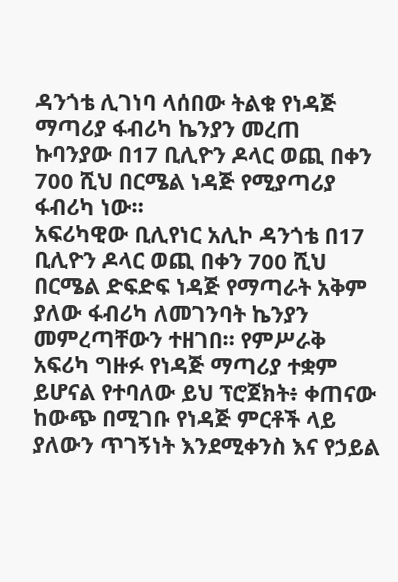ዳንጎቴ ሊገነባ ላሰበው ትልቁ የነዳጅ ማጣሪያ ፋብሪካ ኬንያን መረጠ
ኩባንያው በ17 ቢሊዮን ዶላር ወጪ በቀን 700 ሺህ በርሜል ነዳጅ የሚያጣሪያ ፋብሪካ ነው።
አፍሪካዊው ቢሊየነር አሊኮ ዳንጎቴ በ17 ቢሊዮን ዶላር ወጪ በቀን 700 ሺህ በርሜል ድፍድፍ ነዳጅ የማጣራት አቅም ያለው ፋብሪካ ለመገንባት ኬንያን መምረጣቸውን ተዘገበ። የምሥራቅ አፍሪካ ግዙፉ የነዳጅ ማጣሪያ ተቋም ይሆናል የተባለው ይህ ፕሮጀክት፥ ቀጠናው ከውጭ በሚገቡ የነዳጅ ምርቶች ላይ ያለውን ጥገኝነት እንደሚቀንስ እና የኃይል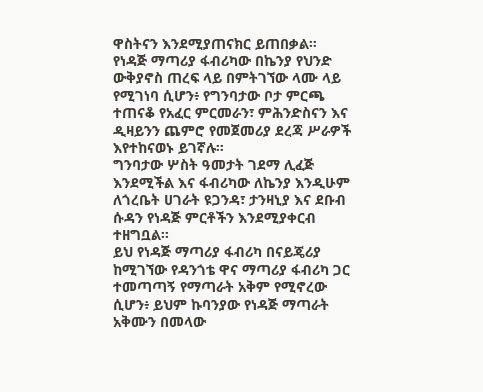ዋስትናን እንደሚያጠናክር ይጠበቃል።
የነዳጅ ማጣሪያ ፋብሪካው በኬንያ የህንድ ውቅያኖስ ጠረፍ ላይ በምትገኘው ላሙ ላይ የሚገነባ ሲሆን፥ የግንባታው ቦታ ምርጫ ተጠናቆ የአፈር ምርመራን፣ ምሕንድስናን እና ዲዛይንን ጨምሮ የመጀመሪያ ደረጃ ሥራዎች እየተከናወኑ ይገኛሉ።
ግንባታው ሦስት ዓመታት ገደማ ሊፈጅ እንደሚችል እና ፋብሪካው ለኬንያ እንዲሁም ለጎረቤት ሀገራት ዩጋንዳ፣ ታንዛኒያ እና ደቡብ ሱዳን የነዳጅ ምርቶችን እንደሚያቀርብ ተዘግቧል።
ይህ የነዳጅ ማጣሪያ ፋብሪካ በናይጄሪያ ከሚገኘው የዳንጎቴ ዋና ማጣሪያ ፋብሪካ ጋር ተመጣጣኝ የማጣራት አቅም የሚኖረው ሲሆን፥ ይህም ኩባንያው የነዳጅ ማጣራት አቅሙን በመላው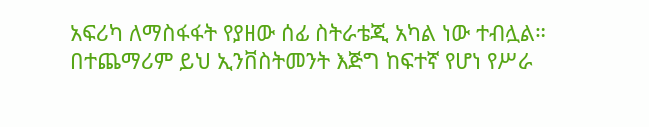አፍሪካ ለማስፋፋት የያዘው ሰፊ ስትራቴጂ አካል ነው ተብሏል።
በተጨማሪም ይህ ኢንቨስትመንት እጅግ ከፍተኛ የሆነ የሥራ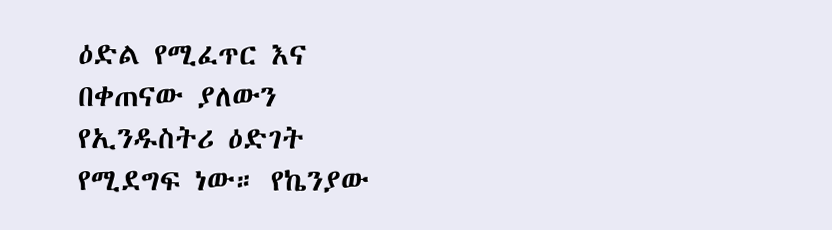ዕድል የሚፈጥር እና በቀጠናው ያለውን የኢንዱስትሪ ዕድገት የሚደግፍ ነው። የኬንያው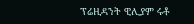ፕሬዚዳንት ዊሊያም ሩቶ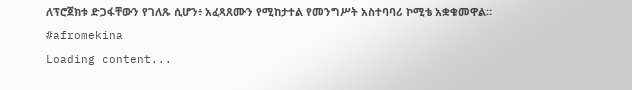ለፕሮጀክቱ ድጋፋቸውን የገለጹ ሲሆን፥ አፈጻጸሙን የሚከታተል የመንግሥት አስተባባሪ ኮሚቴ አቋቁመዋል።
#afromekina
Loading content...